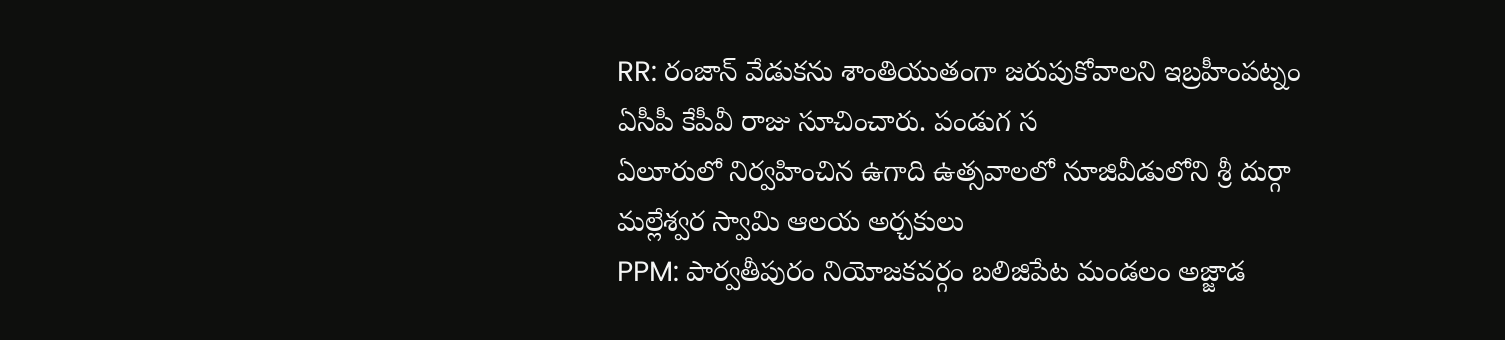RR: రంజాన్ వేడుకను శాంతియుతంగా జరుపుకోవాలని ఇబ్రహీంపట్నం ఏసీపీ కేపీవీ రాజు సూచించారు. పండుగ స
ఏలూరులో నిర్వహించిన ఉగాది ఉత్సవాలలో నూజివీడులోని శ్రీ దుర్గా మల్లేశ్వర స్వామి ఆలయ అర్చకులు
PPM: పార్వతీపురం నియోజకవర్గం బలిజిపేట మండలం అజ్జాడ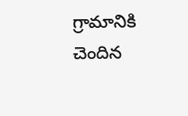గ్రామానికి చెందిన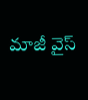మాజీ వైస్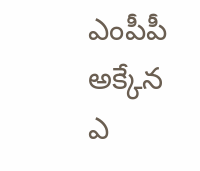ఎంపీపీ అక్కేన ఎ